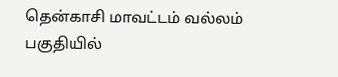தென்காசி மாவட்டம் வல்லம் பகுதியில்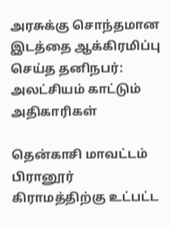அரசுக்கு சொந்தமான இடத்தை ஆக்கிரமிப்பு செய்த தனிநபர்: அலட்சியம் காட்டும் அதிகாரிகள்

தென்காசி மாவட்டம் பிரானூர் கிராமத்திற்கு உட்பட்ட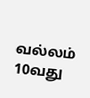வல்லம் 10வது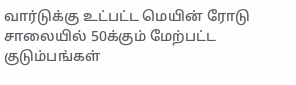வார்டுக்கு உட்பட்ட மெயின் ரோடு சாலையில் 50க்கும் மேற்பட்ட குடும்பங்கள்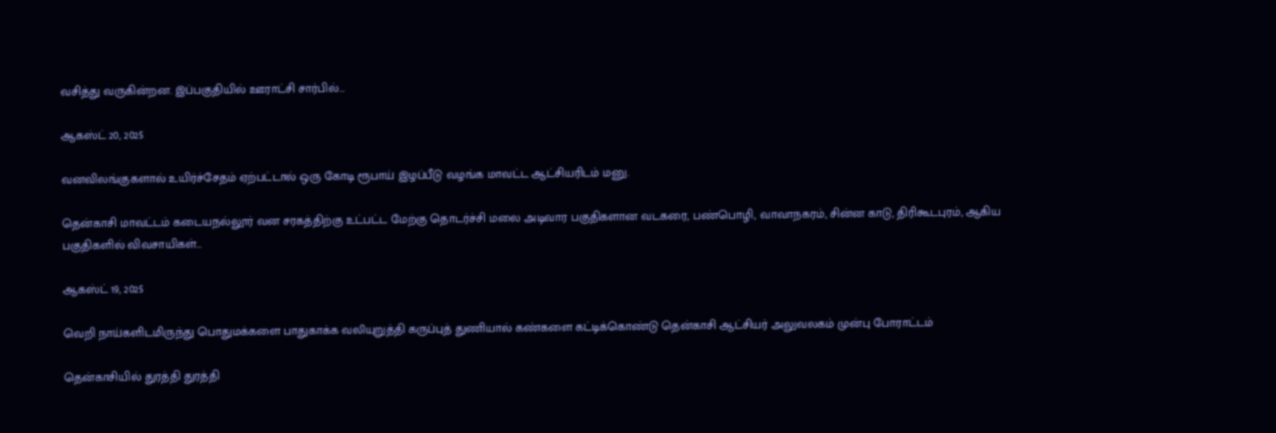வசித்து வருகின்றன. இப்பகுதியில் ஊராட்சி சார்பில்…

ஆகஸ்ட் 20, 2025

வனவிலங்குகளால் உயிர்ச்சேதம் ஏற்பட்டால் ஒரு கோடி ரூபாய் இழப்பீடு வழங்க மாவட்ட ஆட்சியரிடம் மனு.

தென்காசி மாவட்டம் கடையநல்லூர் வன சரகத்திற்கு உட்பட்ட மேற்கு தொடர்ச்சி மலை அடிவார பகுதிகளான வடகரை, பண்பொழி, வாவாநகரம், சின்ன காடு, திரிகூடபுரம், ஆகிய பகுதிகளில் விவசாயிகள்…

ஆகஸ்ட் 19, 2025

வெறி நாய்களிடமிருந்து பொதுமக்களை பாதுகாக்க வலியுறுத்தி கருப்புத் துணியால் கண்களை கட்டிக்கொண்டு தென்காசி ஆட்சியர் அலுவலகம் முன்பு போராட்டம்

தென்காசியில் துரத்தி துரத்தி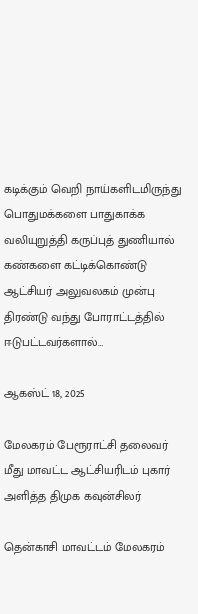கடிக்கும் வெறி நாய்களிடமிருந்து பொதுமக்களை பாதுகாக்க வலியுறுத்தி கருப்புத் துணியால் கண்களை கட்டிக்கொண்டு ஆட்சியர் அலுவலகம் முன்பு திரண்டு வந்து போராட்டத்தில் ஈடுபட்டவர்களால்…

ஆகஸ்ட் 18, 2025

மேலகரம் பேரூராட்சி தலைவர் மீது மாவட்ட ஆட்சியரிடம் புகார் அளித்த திமுக கவுன்சிலர்

தென்காசி மாவட்டம் மேலகரம்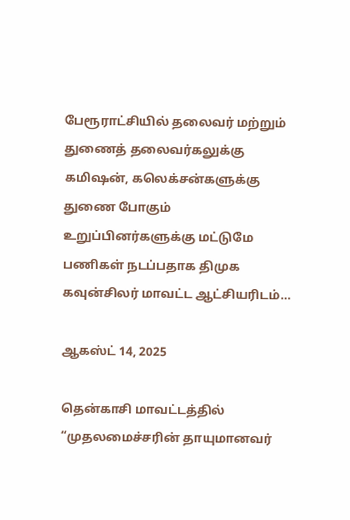பேரூராட்சியில் தலைவர் மற்றும் துணைத் தலைவர்கலுக்கு கமிஷன், கலெக்சன்களுக்கு துணை போகும் உறுப்பினர்களுக்கு மட்டுமே பணிகள் நடப்பதாக திமுக கவுன்சிலர் மாவட்ட ஆட்சியரிடம்…

ஆகஸ்ட் 14, 2025

தென்காசி மாவட்டத்தில் “முதலமைச்சரின் தாயுமானவர்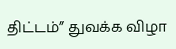திட்டம்” துவக்க விழா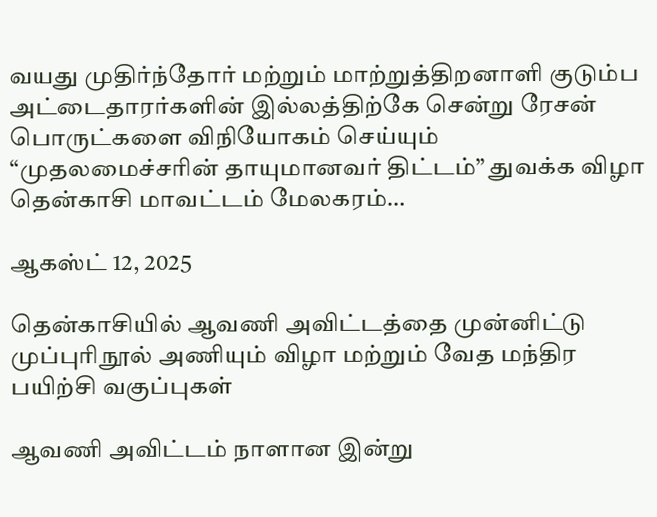வயது முதிர்ந்தோர் மற்றும் மாற்றுத்திறனாளி குடும்ப அட்டைதாரர்களின் இல்லத்திற்கே சென்று ரேசன் பொருட்களை விநியோகம் செய்யும் “முதலமைச்சரின் தாயுமானவர் திட்டம்” துவக்க விழா தென்காசி மாவட்டம் மேலகரம்…

ஆகஸ்ட் 12, 2025

தென்காசியில் ஆவணி அவிட்டத்தை முன்னிட்டு முப்புரிநூல் அணியும் விழா மற்றும் வேத மந்திர பயிற்சி வகுப்புகள்

ஆவணி அவிட்டம் நாளான இன்று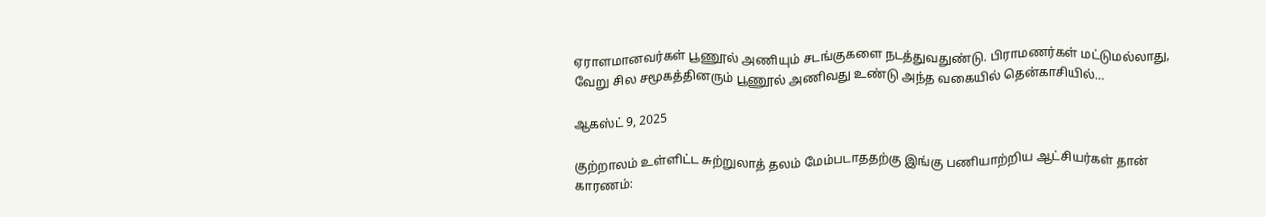ஏராளமானவர்கள் பூணூல் அணியும் சடங்குகளை நடத்துவதுண்டு. பிராமணர்கள் மட்டுமல்லாது, வேறு சில சமூகத்தினரும் பூணூல் அணிவது உண்டு அந்த வகையில் தென்காசியில்…

ஆகஸ்ட் 9, 2025

குற்றாலம் உள்ளிட்ட சுற்றுலாத் தலம் மேம்படாததற்கு இங்கு பணியாற்றிய ஆட்சியர்கள் தான் காரணம்: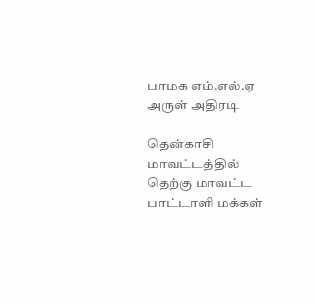பாமக எம்.எல்.ஏ அருள் அதிரடி

தென்காசி மாவட்டத்தில் தெற்கு மாவட்ட பாட்டாளி மக்கள்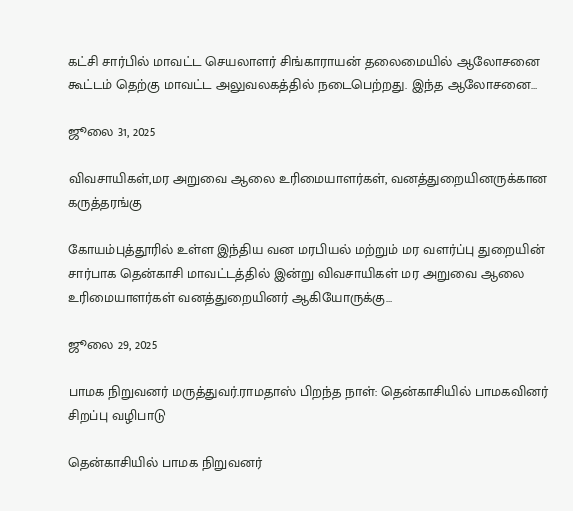கட்சி சார்பில் மாவட்ட செயலாளர் சிங்காராயன் தலைமையில் ஆலோசனை கூட்டம் தெற்கு மாவட்ட அலுவலகத்தில் நடைபெற்றது. இந்த ஆலோசனை…

ஜூலை 31, 2025

விவசாயிகள்,மர அறுவை ஆலை உரிமையாளர்கள், வனத்துறையினருக்கான கருத்தரங்கு

கோயம்புத்தூரில் உள்ள இந்திய வன மரபியல் மற்றும் மர வளர்ப்பு துறையின் சார்பாக தென்காசி மாவட்டத்தில் இன்று விவசாயிகள் மர அறுவை ஆலை உரிமையாளர்கள் வனத்துறையினர் ஆகியோருக்கு…

ஜூலை 29, 2025

பாமக நிறுவனர் மருத்துவர்.ராமதாஸ் பிறந்த நாள்: தென்காசியில் பாமகவினர் சிறப்பு வழிபாடு

தென்காசியில் பாமக நிறுவனர்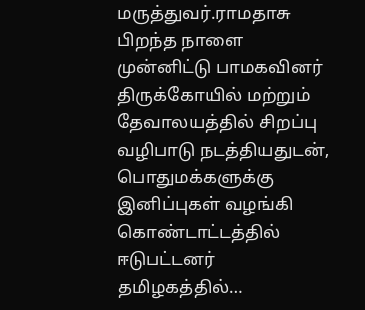மருத்துவர்.ராமதாசு பிறந்த நாளை முன்னிட்டு பாமகவினர் திருக்கோயில் மற்றும் தேவாலயத்தில் சிறப்பு வழிபாடு நடத்தியதுடன், பொதுமக்களுக்கு இனிப்புகள் வழங்கி கொண்டாட்டத்தில் ஈடுபட்டனர் தமிழகத்தில்…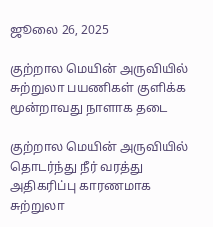ஜூலை 26, 2025

குற்றால மெயின் அருவியில் சுற்றுலா பயணிகள் குளிக்க மூன்றாவது நாளாக தடை

குற்றால மெயின் அருவியில் தொடர்ந்து நீர் வரத்து அதிகரிப்பு காரணமாக சுற்றுலா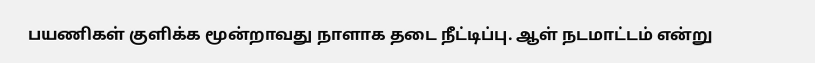பயணிகள் குளிக்க மூன்றாவது நாளாக தடை நீட்டிப்பு. ஆள் நடமாட்டம் என்று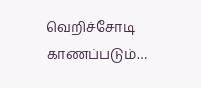வெறிச்சோடி காணப்படும்…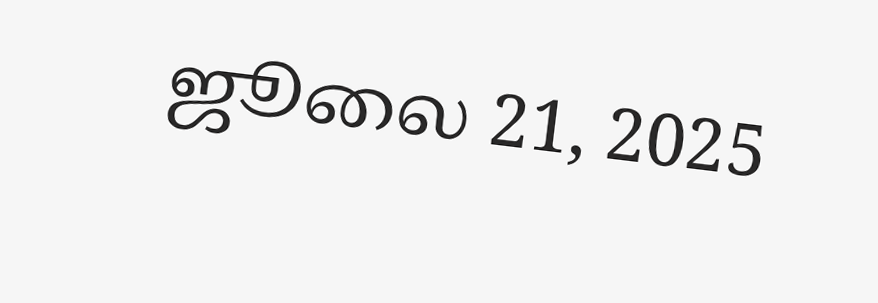ஜூலை 21, 2025